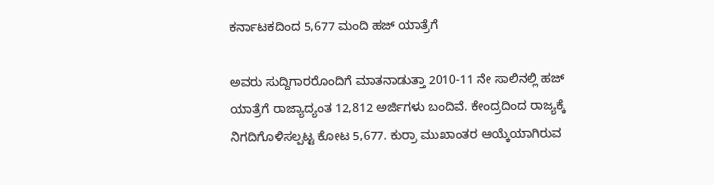ಕರ್ನಾಟಕದಿಂದ 5,677 ಮಂದಿ ಹಜ್ ಯಾತ್ರೆಗೆ

ಅವರು ಸುದ್ದಿಗಾರರೊಂದಿಗೆ ಮಾತನಾಡುತ್ತಾ 2010-11 ನೇ ಸಾಲಿನಲ್ಲಿ ಹಜ್ ಯಾತ್ರೆಗೆ ರಾಜ್ಯಾದ್ಯಂತ 12,812 ಅರ್ಜಿಗಳು ಬಂದಿವೆ. ಕೇಂದ್ರದಿಂದ ರಾಜ್ಯಕ್ಕೆ ನಿಗದಿಗೊಳಿಸಲ್ಪಟ್ಟ ಕೋಟ 5,677. ಕುರ್ರಾ ಮುಖಾಂತರ ಆಯ್ಕೆಯಾಗಿರುವ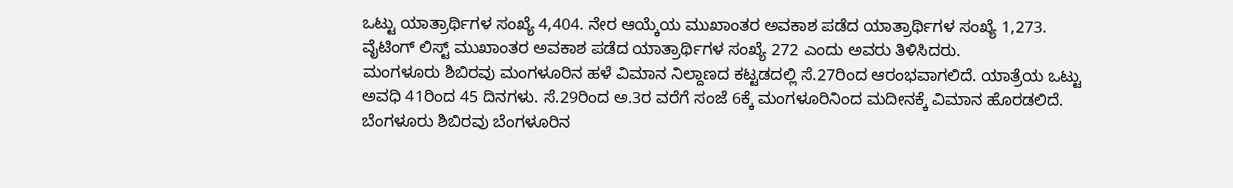ಒಟ್ಟು ಯಾತ್ರಾರ್ಥಿಗಳ ಸಂಖ್ಯೆ 4,404. ನೇರ ಆಯ್ಕೆಯ ಮುಖಾಂತರ ಅವಕಾಶ ಪಡೆದ ಯಾತ್ರಾರ್ಥಿಗಳ ಸಂಖ್ಯೆ 1,273. ವೈಟಿಂಗ್ ಲಿಸ್ಟ್ ಮುಖಾಂತರ ಅವಕಾಶ ಪಡೆದ ಯಾತ್ರಾರ್ಥಿಗಳ ಸಂಖ್ಯೆ 272 ಎಂದು ಅವರು ತಿಳಿಸಿದರು.
ಮಂಗಳೂರು ಶಿಬಿರವು ಮಂಗಳೂರಿನ ಹಳೆ ವಿಮಾನ ನಿಲ್ದಾಣದ ಕಟ್ಟಡದಲ್ಲಿ ಸೆ.27ರಿಂದ ಆರಂಭವಾಗಲಿದೆ. ಯಾತ್ರೆಯ ಒಟ್ಟು ಅವಧಿ 41ರಿಂದ 45 ದಿನಗಳು. ಸೆ.29ರಿಂದ ಅ.3ರ ವರೆಗೆ ಸಂಜೆ 6ಕ್ಕೆ ಮಂಗಳೂರಿನಿಂದ ಮದೀನಕ್ಕೆ ವಿಮಾನ ಹೊರಡಲಿದೆ.
ಬೆಂಗಳೂರು ಶಿಬಿರವು ಬೆಂಗಳೂರಿನ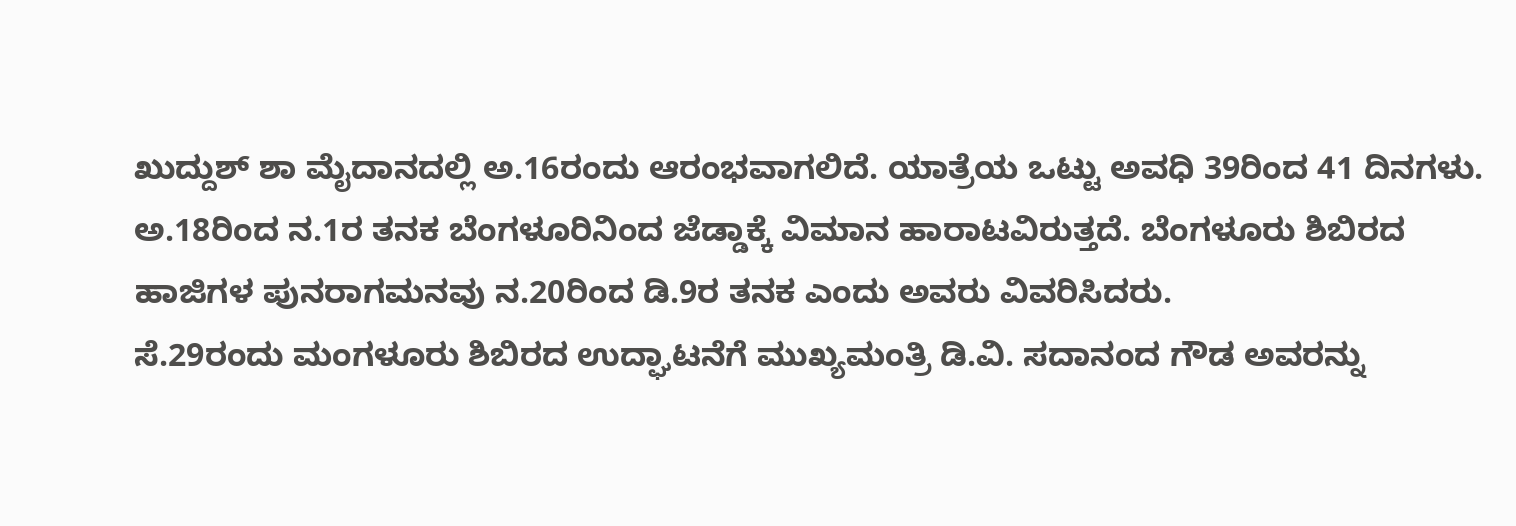ಖುದ್ದುಶ್ ಶಾ ಮೈದಾನದಲ್ಲಿ ಅ.16ರಂದು ಆರಂಭವಾಗಲಿದೆ. ಯಾತ್ರೆಯ ಒಟ್ಟು ಅವಧಿ 39ರಿಂದ 41 ದಿನಗಳು. ಅ.18ರಿಂದ ನ.1ರ ತನಕ ಬೆಂಗಳೂರಿನಿಂದ ಜೆಡ್ಡಾಕ್ಕೆ ವಿಮಾನ ಹಾರಾಟವಿರುತ್ತದೆ. ಬೆಂಗಳೂರು ಶಿಬಿರದ ಹಾಜಿಗಳ ಪುನರಾಗಮನವು ನ.20ರಿಂದ ಡಿ.9ರ ತನಕ ಎಂದು ಅವರು ವಿವರಿಸಿದರು.
ಸೆ.29ರಂದು ಮಂಗಳೂರು ಶಿಬಿರದ ಉದ್ಘಾಟನೆಗೆ ಮುಖ್ಯಮಂತ್ರಿ ಡಿ.ವಿ. ಸದಾನಂದ ಗೌಡ ಅವರನ್ನು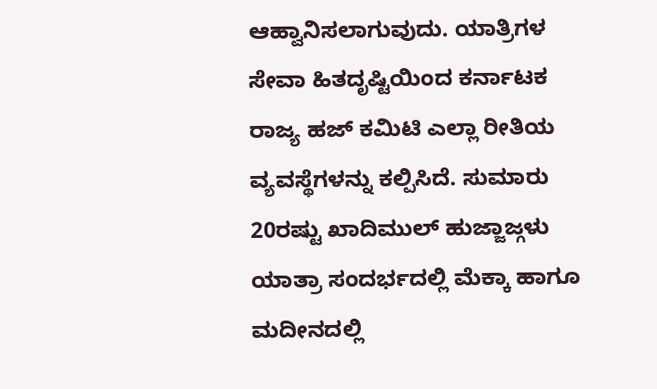ಆಹ್ವಾನಿಸಲಾಗುವುದು. ಯಾತ್ರಿಗಳ ಸೇವಾ ಹಿತದೃಷ್ಟಿಯಿಂದ ಕರ್ನಾಟಕ ರಾಜ್ಯ ಹಜ್ ಕಮಿಟಿ ಎಲ್ಲಾ ರೀತಿಯ ವ್ಯವಸ್ಥೆಗಳನ್ನು ಕಲ್ಪಿಸಿದೆ. ಸುಮಾರು 20ರಷ್ಟು ಖಾದಿಮುಲ್ ಹುಜ್ಜಾಜ್ಗಳು ಯಾತ್ರಾ ಸಂದರ್ಭದಲ್ಲಿ ಮೆಕ್ಕಾ ಹಾಗೂ ಮದೀನದಲ್ಲಿ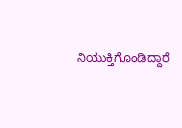ನಿಯುಕ್ತಿಗೊಂಡಿದ್ದಾರೆ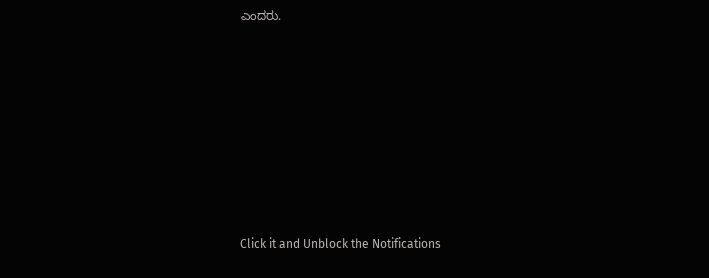ಎಂದರು.












Click it and Unblock the Notifications